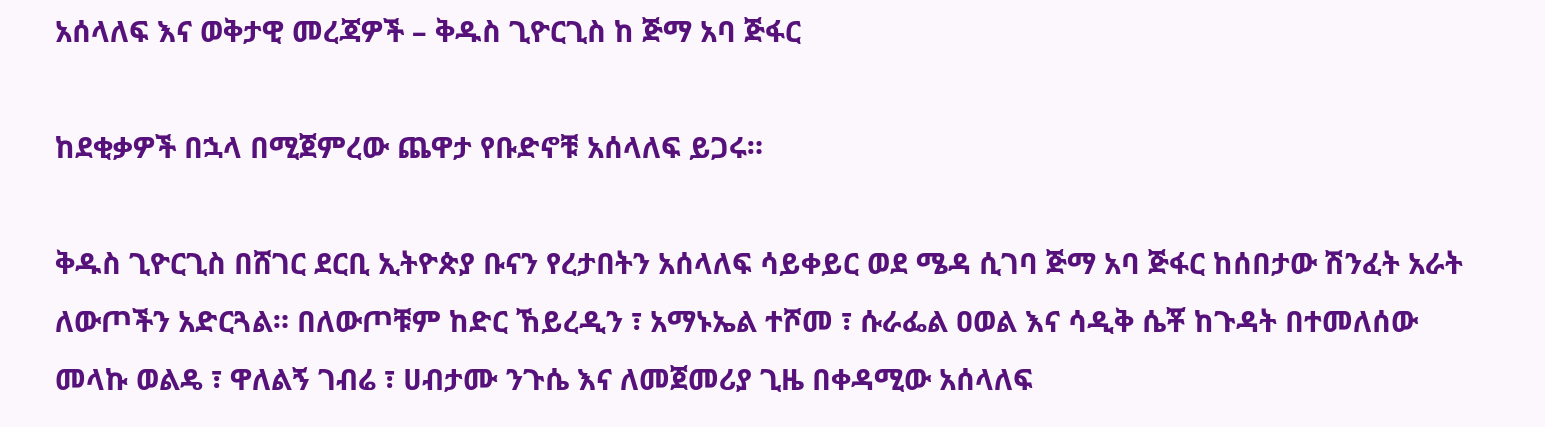አሰላለፍ እና ወቅታዊ መረጃዎች – ቅዱስ ጊዮርጊስ ከ ጅማ አባ ጅፋር

ከደቂቃዎች በኋላ በሚጀምረው ጨዋታ የቡድኖቹ አሰላለፍ ይጋሩ።

ቅዱስ ጊዮርጊስ በሸገር ደርቢ ኢትዮጵያ ቡናን የረታበትን አሰላለፍ ሳይቀይር ወደ ሜዳ ሲገባ ጅማ አባ ጅፋር ከሰበታው ሽንፈት አራት ለውጦችን አድርጓል። በለውጦቹም ከድር ኸይረዲን ፣ አማኑኤል ተሾመ ፣ ሱራፌል ዐወል እና ሳዲቅ ሴቾ ከጉዳት በተመለሰው መላኩ ወልዴ ፣ ዋለልኝ ገብሬ ፣ ሀብታሙ ንጉሴ እና ለመጀመሪያ ጊዜ በቀዳሚው አሰላለፍ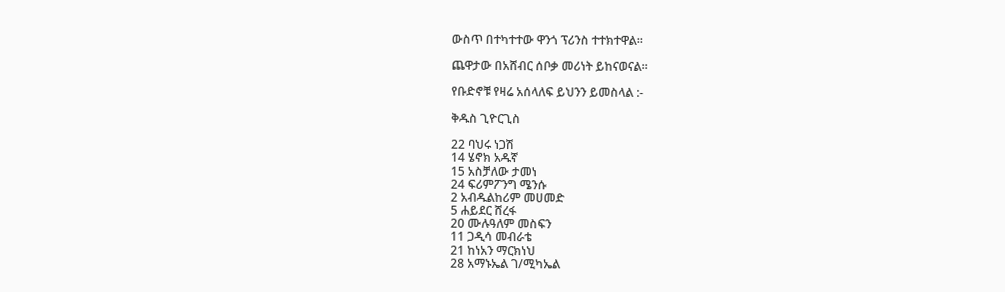ውስጥ በተካተተው ዋንጎ ፕሪንስ ተተክተዋል።

ጨዋታው በአሸብር ሰቦቃ መሪነት ይከናወናል።

የቡድኖቹ የዛሬ አሰላለፍ ይህንን ይመስላል :-

ቅዱስ ጊዮርጊስ

22 ባህሩ ነጋሽ
14 ሄኖክ አዱኛ
15 አስቻለው ታመነ
24 ፍሪምፖንግ ሜንሱ
2 አብዱልከሪም መሀመድ
5 ሐይደር ሸረፋ
20 ሙሉዓለም መስፍን
11 ጋዲሳ መብራቴ
21 ከነአን ማርክነህ
28 አማኑኤል ገ/ሚካኤል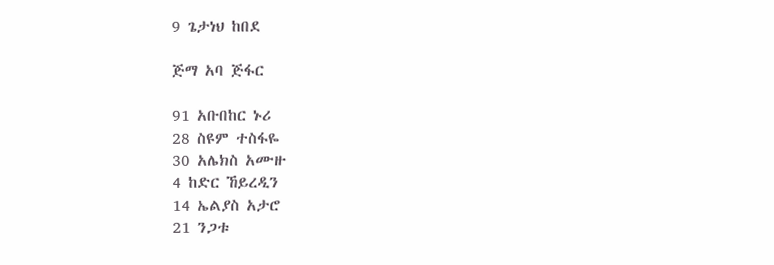9 ጌታነህ ከበደ

ጅማ አባ ጅፋር

91 አቡበከር ኑሪ
28 ስዩም ተስፋዬ
30 አሌክስ አሙዙ
4 ከድር ኸይረዲን
14 ኤልያስ አታሮ
21 ንጋቱ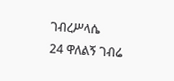ገብረሥላሴ
24 ዋለልኝ ገብሬ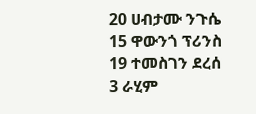20 ሀብታሙ ንጉሴ
15 ዋውንጎ ፕሪንስ
19 ተመስገን ደረሰ
3 ራሂም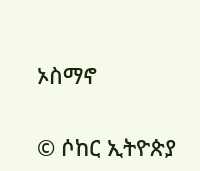ኦስማኖ


© ሶከር ኢትዮጵያ